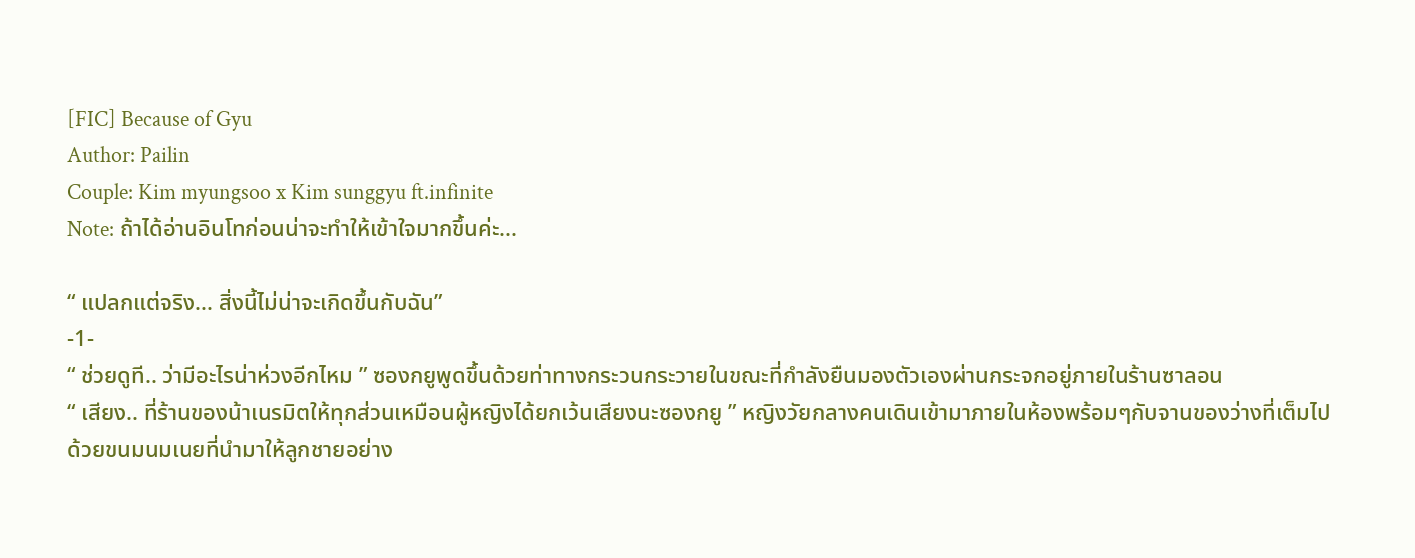[FIC] Because of Gyu
Author: Pailin
Couple: Kim myungsoo x Kim sunggyu ft.infinite
Note: ถ้าได้อ่านอินโทก่อนน่าจะทำให้เข้าใจมากขึ้นค่ะ...

“ แปลกแต่จริง... สิ่งนี้ไม่น่าจะเกิดขึ้นกับฉัน”
-1-
“ ช่วยดูที.. ว่ามีอะไรน่าห่วงอีกไหม ” ซองกยูพูดขึ้นด้วยท่าทางกระวนกระวายในขณะที่กำลังยืนมองตัวเองผ่านกระจกอยู่ภายในร้านซาลอน
“ เสียง.. ที่ร้านของน้าเนรมิตให้ทุกส่วนเหมือนผู้หญิงได้ยกเว้นเสียงนะซองกยู ” หญิงวัยกลางคนเดินเข้ามาภายในห้องพร้อมๆกับจานของว่างที่เต็มไปด้วยขนมนมเนยที่นำมาให้ลูกชายอย่าง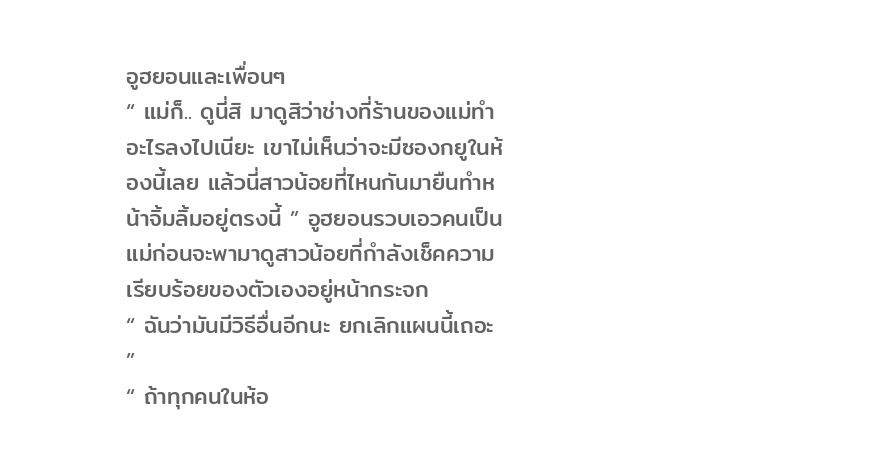อูฮยอนและเพื่อนๆ
“ แม่ก็.. ดูนี่สิ มาดูสิว่าช่างที่ร้านของแม่ทำอะไรลงไปเนียะ เขาไม่เห็นว่าจะมีซองกยูในห้องนี้เลย แล้วนี่สาวน้อยที่ไหนกันมายืนทำหน้าจิ้มลิ้มอยู่ตรงนี้ ” อูฮยอนรวบเอวคนเป็นแม่ก่อนจะพามาดูสาวน้อยที่กำลังเช็คความเรียบร้อยของตัวเองอยู่หน้ากระจก
“ ฉันว่ามันมีวิธีอื่นอีกนะ ยกเลิกแผนนี้เถอะ ”
“ ถ้าทุกคนในห้อ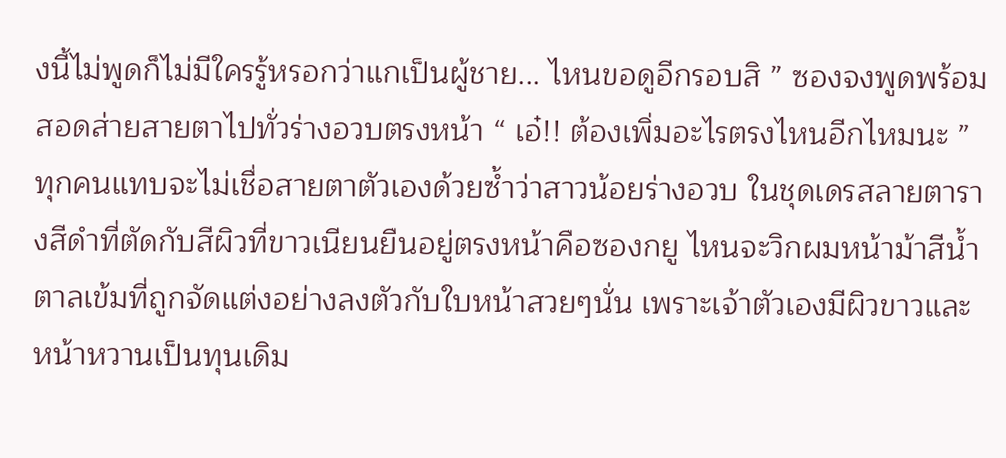งนี้ไม่พูดก็ไม่มีใครรู้หรอกว่าแกเป็นผู้ชาย... ไหนขอดูอีกรอบสิ ” ซองจงพูดพร้อมสอดส่ายสายตาไปทั่วร่างอวบตรงหน้า “ เอ๋!! ต้องเพิ่มอะไรตรงไหนอีกไหมนะ ”
ทุกคนแทบจะไม่เชื่อสายตาตัวเองด้วยซ้ำว่าสาวน้อยร่างอวบ ในชุดเดรสลายตารางสีดำที่ตัดกับสีผิวที่ขาวเนียนยืนอยู่ตรงหน้าคือซองกยู ไหนจะวิกผมหน้าม้าสีน้ำตาลเข้มที่ถูกจัดแต่งอย่างลงตัวกับใบหน้าสวยๆนั่น เพราะเจ้าตัวเองมีผิวขาวและหน้าหวานเป็นทุนเดิม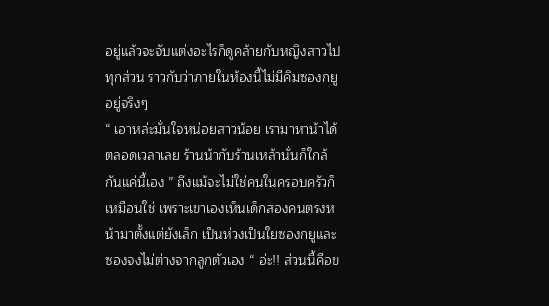อยู่แล้วจะจับแต่งอะไรก็ดูคล้ายกับหญิงสาวไปทุกส่วน ราวกับว่าภายในห้องนี้ไม่มีคิมซองกยูอยู่จริงๆ
“ เอาหล่ะมั่นใจหน่อยสาวน้อย เรามาหาน้าได้ตลอดเวลาเลย ร้านน้ากับร้านเหล้านั่นก็ใกล้กันแค่นี้เอง ” ถึงแม้จะไม่ใช่คนในครอบครัวก็เหมือนใช่ เพราะเขาเองเห็นเด็กสองคนตรงหน้ามาตั้งแต่ยังเล็ก เป็นห่วงเป็นใยซองกยูและซองจงไม่ต่างจากลูกตัวเอง “ อ่ะ!! ส่วนนี้คือข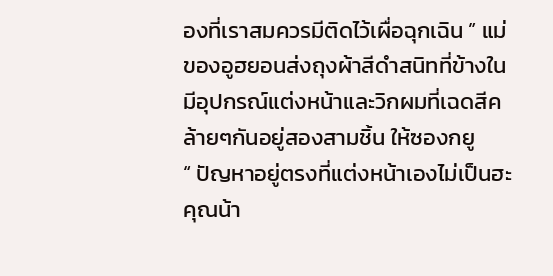องที่เราสมควรมีติดไว้เผื่อฉุกเฉิน ” แม่ของอูฮยอนส่งถุงผ้าสีดำสนิทที่ข้างในมีอุปกรณ์แต่งหน้าและวิกผมที่เฉดสีคล้ายๆกันอยู่สองสามชิ้น ให้ซองกยู
“ ปัญหาอยู่ตรงที่แต่งหน้าเองไม่เป็นฮะคุณน้า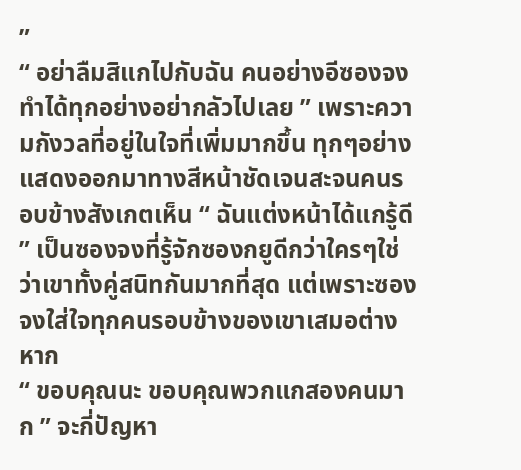”
“ อย่าลืมสิแกไปกับฉัน คนอย่างอีซองจงทำได้ทุกอย่างอย่ากลัวไปเลย ” เพราะความกังวลที่อยู่ในใจที่เพิ่มมากขึ้น ทุกๆอย่างแสดงออกมาทางสีหน้าชัดเจนสะจนคนรอบข้างสังเกตเห็น “ ฉันแต่งหน้าได้แกรู้ดี ” เป็นซองจงที่รู้จักซองกยูดีกว่าใครๆใช่ว่าเขาทั้งคู่สนิทกันมากที่สุด แต่เพราะซองจงใส่ใจทุกคนรอบข้างของเขาเสมอต่างหาก
“ ขอบคุณนะ ขอบคุณพวกแกสองคนมาก ” จะกี่ปัญหา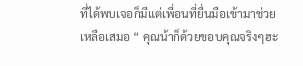ที่ได้พบเจอก็มีแต่เพื่อนที่ยื่นมือเข้ามาช่วยเหลือเสมอ “ คุณน้าก็ด้วยขอบคุณจริงๆฮะ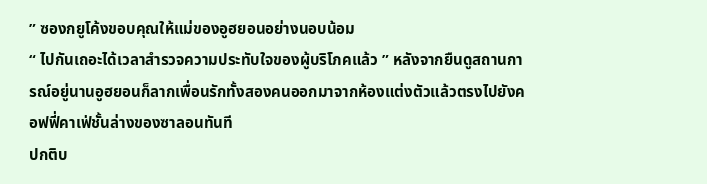” ซองกยูโค้งขอบคุณให้แม่ของอูฮยอนอย่างนอบน้อม
“ ไปกันเถอะได้เวลาสำรวจความประทับใจของผู้บริโภคแล้ว ” หลังจากยืนดูสถานการณ์อยู่นานอูฮยอนก็ลากเพื่อนรักทั้งสองคนออกมาจากห้องแต่งตัวแล้วตรงไปยังคอฟฟี่คาเฟ่ชั้นล่างของซาลอนทันที
ปกติบ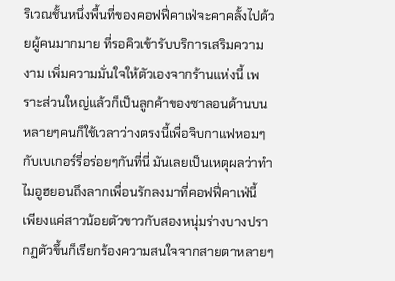ริเวณชั้นหนึ่งพื้นที่ของคอฟฟี่คาเฟ่จะคาคลั้งไปด้วยผู้คนมากมาย ที่รอคิวเข้ารับบริการเสริมความงาม เพิ่มความมั่นใจให้ตัวเองจากร้านแห่งนี้ เพราะส่วนใหญ่แล้วก็เป็นลูกค้าของซาลอนด้านบน หลายๆคนก็ใช้เวลาว่างตรงนี้เพื่อจิบกาแฟหอมๆกับเบเกอร์รี่อร่อยๆกันที่นี่ มันเลยเป็นเหตุผลว่าทำไมอูฮยอนถึงลากเพื่อนรักลงมาที่คอฟฟี่คาเฟ่นี้
เพียงแค่สาวน้อยตัวขาวกับสองหนุ่มร่างบางปรากฏตัวขึ้นก็เรียกร้องความสนใจจากสายตาหลายๆ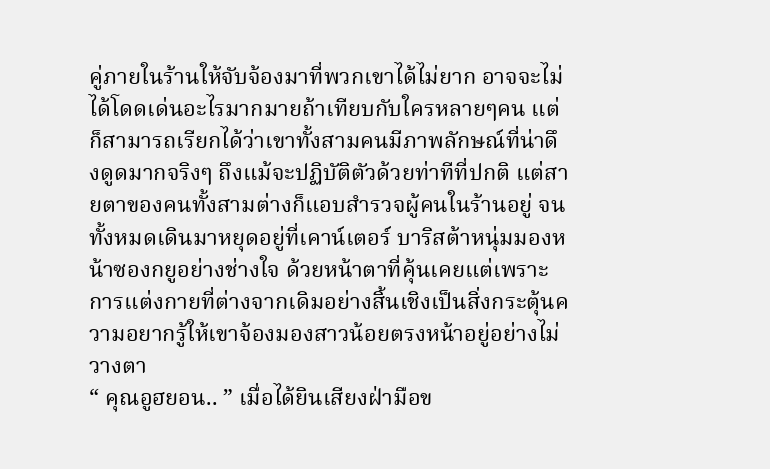คู่ภายในร้านให้จับจ้องมาที่พวกเขาได้ไม่ยาก อาจจะไม่ได้โดดเด่นอะไรมากมายถ้าเทียบกับใครหลายๆคน แต่ก็สามารถเรียกได้ว่าเขาทั้งสามคนมีภาพลักษณ์ที่น่าดึงดูดมากจริงๆ ถึงแม้จะปฏิบัติตัวด้วยท่าทีที่ปกติ แต่สายตาของคนทั้งสามต่างก็แอบสำรวจผู้คนในร้านอยู่ จนทั้งหมดเดินมาหยุดอยู่ที่เคาน์เตอร์ บาริสต้าหนุ่มมองหน้าซองกยูอย่างช่างใจ ด้วยหน้าตาที่คุ้นเคยแต่เพราะการแต่งกายที่ต่างจากเดิมอย่างสิ้นเชิงเป็นสิ่งกระตุ้นความอยากรู้ให้เขาจ้องมองสาวน้อยตรงหน้าอยู่อย่างไม่วางตา
“ คุณอูฮยอน.. ” เมื่อได้ยินเสียงฝ่ามือข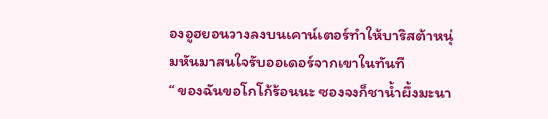องอูฮยอนวางลงบนเคาน์เตอร์ทำให้บาริสต้าหนุ่มหันมาสนใจรับออเดอร์จากเขาในทันที
“ ของฉันขอโกโก้ร้อนนะ ซองจงก็ชาน้ำผึ้งมะนา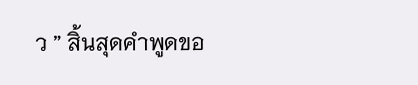ว ” สิ้นสุดคำพูดขอ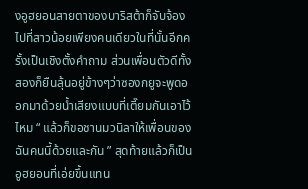งอูฮยอนสายตาของบาริสต้าก็จับจ้องไปที่สาวน้อยเพียงคนเดียวในที่นั้นอีกครั้งเป็นเชิงตั้งคำถาม ส่วนเพื่อนตัวดีทั้งสองก็ยืนลุ้นอยู่ข้างๆว่าซองกยูจะพูดออกมาด้วยน้ำเสียงแบบที่เตี๊ยมกันเอาไว้ไหม “ แล้วก็ขอชานมวนิลาให้เพื่อนของฉันคนนี้ด้วยและกัน ” สุดท้ายแล้วก็เป็นอูฮยอนที่เอ่ยขึ้นแทน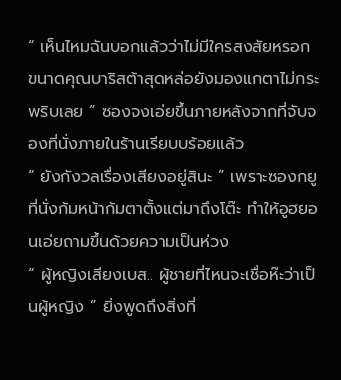“ เห็นไหมฉันบอกแล้วว่าไม่มีใครสงสัยหรอก ขนาดคุณบาริสต้าสุดหล่อยังมองแกตาไม่กระพริบเลย ” ซองจงเอ่ยขึ้นภายหลังจากที่จับจองที่นั่งภายในร้านเรียบบร้อยแล้ว
“ ยังกังวลเรื่องเสียงอยู่สินะ ” เพราะซองกยูที่นั่งก้มหน้าก้มตาตั้งแต่มาถึงโต๊ะ ทำให้อูฮยอนเอ่ยถามขึ้นด้วยความเป็นห่วง
“ ผู้หญิงเสียงเบส.. ผู้ชายที่ไหนจะเชื่อห๊ะว่าเป็นผู้หญิง ” ยิ่งพูดถึงสิ่งที่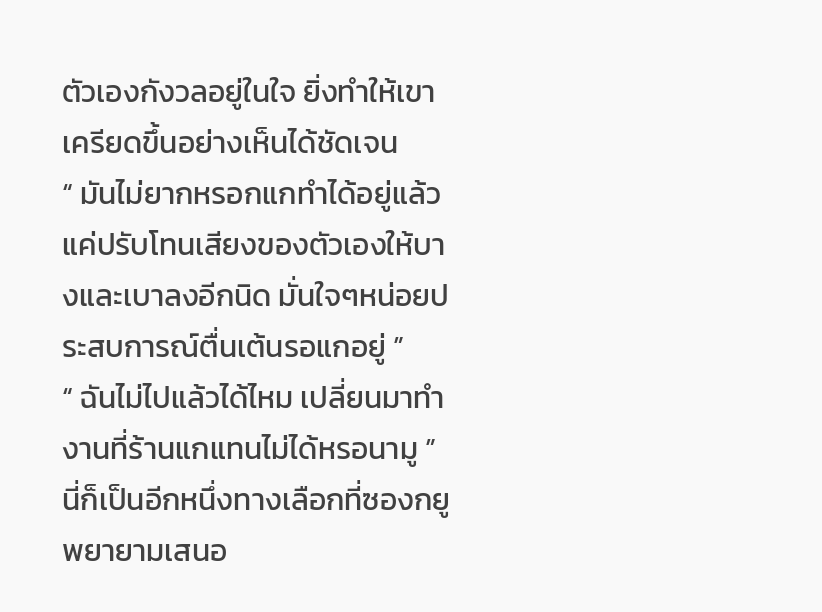ตัวเองกังวลอยู่ในใจ ยิ่งทำให้เขาเครียดขึ้นอย่างเห็นได้ชัดเจน
“ มันไม่ยากหรอกแกทำได้อยู่แล้วแค่ปรับโทนเสียงของตัวเองให้บางและเบาลงอีกนิด มั่นใจๆหน่อยประสบการณ์ตื่นเต้นรอแกอยู่ ”
“ ฉันไม่ไปแล้วได้ไหม เปลี่ยนมาทำงานที่ร้านแกแทนไม่ได้หรอนามู ” นี่ก็เป็นอีกหนึ่งทางเลือกที่ซองกยูพยายามเสนอ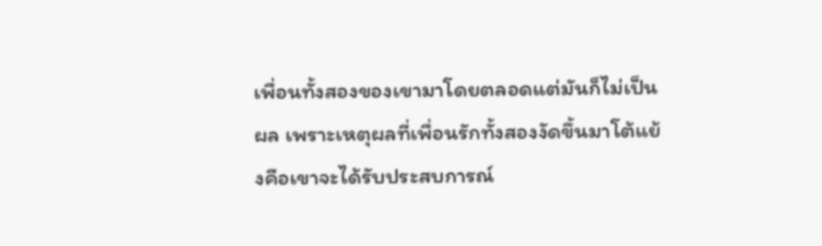เพื่อนทั้งสองของเขามาโดยตลอดแต่มันก็ไม่เป็นผล เพราะเหตุผลที่เพื่อนรักทั้งสองงัดขึ้นมาโต้แย้งคือเขาจะได้รับประสบการณ์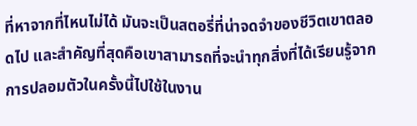ที่หาจากที่ไหนไม่ได้ มันจะเป็นสตอรี่ที่น่าจดจำของชีวิตเขาตลอดไป และสำคัญที่สุดคือเขาสามารถที่จะนำทุกสิ่งที่ได้เรียนรู้จากการปลอมตัวในครั้งนี้ไปใช้ในงาน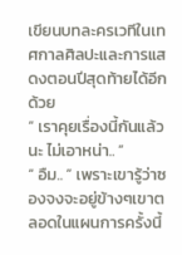เขียนบทละครเวทีในเทศกาลศิลปะและการแสดงตอนปีสุดท้ายได้อีกด้วย
“ เราคุยเรื่องนี้กันแล้วนะ ไม่เอาหน่า.. ”
“ อืม.. ” เพราะเขารู้ว่าซองจงจะอยู่ข้างๆเขาตลอดในแผนการครั้งนี้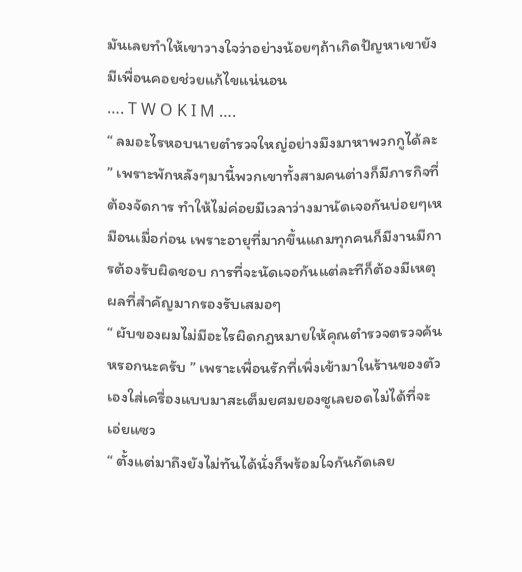มันเลยทำให้เขาวางใจว่าอย่างน้อยๆถ้าเกิดปัญหาเขายังมีเพื่อนคอยช่วยแก้ไขแน่นอน
…. T W O K I M ….
“ ลมอะไรหอบนายตำรวจใหญ่อย่างมึงมาหาพวกกูได้ละ ” เพราะพักหลังๆมานี้พวกเขาทั้งสามคนต่างก็มีภารกิจที่ต้องจัดการ ทำให้ไม่ค่อยมีเวลาว่างมานัดเจอกันบ่อยๆเหมือนเมื่อก่อน เพราะอายุที่มากขึ้นแถมทุกคนก็มีงานมีการต้องรับผิดชอบ การที่จะนัดเจอกันแต่ละทีก็ต้องมีเหตุผลที่สำคัญมากรองรับเสมอๆ
“ ผับของผมไม่มีอะไรผิดกฎหมายให้คุณตำรวจตรวจค้นหรอกนะครับ ” เพราะเพื่อนรักที่เพิ่งเข้ามาในร้านของตัวเองใส่เครื่องแบบมาสะเต็มยศมยองซูเลยอดไม่ได้ที่จะเอ่ยแซว
“ ตั้งแต่มาถึงยังไม่ทันได้นั่งก็พร้อมใจกันกัดเลย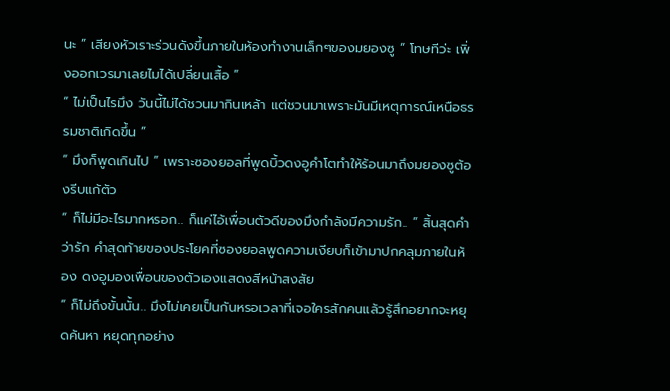นะ ” เสียงหัวเราะร่วนดังขึ้นภายในห้องทำงานเล็กๆของมยองซู “ โทษทีว่ะ เพิ่งออกเวรมาเลยไมได้เปลี่ยนเสื้อ ”
“ ไม่เป็นไรมึง วันนี้ไม่ได้ชวนมากินเหล้า แต่ชวนมาเพราะมันมีเหตุการณ์เหนือธรรมชาติเกิดขึ้น ”
“ มึงก็พูดเกินไป ” เพราะซองยอลที่พูดบิ้วดงอูคำโตทำให้ร้อนมาถึงมยองซูต้องรีบแก้ตัว
“ ก็ไม่มีอะไรมากหรอก.. ก็แค่ไอ้เพื่อนตัวดีของมึงกำลังมีความรัก.. ” สิ้นสุดคำว่ารัก คำสุดท้ายของประโยคที่ซองยอลพูดความเงียบก็เข้ามาปกคลุมภายในห้อง ดงอูมองเพื่อนของตัวเองแสดงสีหน้าสงสัย
“ ก็ไม่ถึงขั้นนั้น.. มึงไม่เคยเป็นกันหรอเวลาที่เจอใครสักคนแล้วรู้สึกอยากจะหยุดค้นหา หยุดทุกอย่าง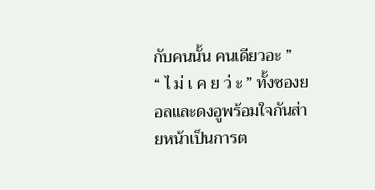กับคนนั้น คนเดียวอะ ”
“ ไ ม่ เ ค ย ว่ ะ ” ทั้งซองยอลและดงอูพร้อมใจกันส่ายหน้าเป็นการต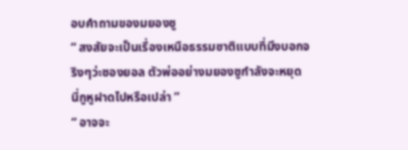อบคำถามของมยองซู
“ สงสัยจะเป็นเรื่องเหนือธรรมชาติแบบที่มึงบอกจริงๆว่ะซองยอล ตัวพ่ออย่างมยองซูกำลังจะหยุด นี่กูหูฝาดไปหรือเปล่า ”
“ อาจจะ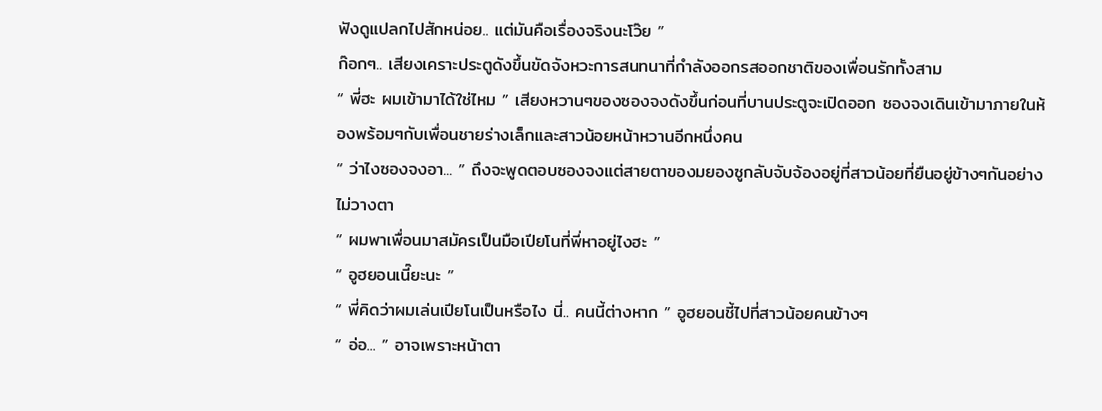ฟังดูแปลกไปสักหน่อย.. แต่มันคือเรื่องจริงนะโว๊ย ”
ก๊อกๆ.. เสียงเคราะประตูดังขึ้นขัดจังหวะการสนทนาที่กำลังออกรสออกชาติของเพื่อนรักทั้งสาม
“ พี่ฮะ ผมเข้ามาได้ใช่ไหม ” เสียงหวานๆของซองจงดังขึ้นก่อนที่บานประตูจะเปิดออก ซองจงเดินเข้ามาภายในห้องพร้อมๆกับเพื่อนชายร่างเล็กและสาวน้อยหน้าหวานอีกหนึ่งคน
“ ว่าไงซองจงอา... ” ถึงจะพูดตอบซองจงแต่สายตาของมยองซูกลับจับจ้องอยู่ที่สาวน้อยที่ยืนอยู่ข้างๆกันอย่างไม่วางตา
“ ผมพาเพื่อนมาสมัครเป็นมือเปียโนที่พี่หาอยู่ไงฮะ ”
“ อูฮยอนเนี๊ยะนะ ”
“ พี่คิดว่าผมเล่นเปียโนเป็นหรือไง นี่.. คนนี้ต่างหาก ” อูฮยอนชี้ไปที่สาวน้อยคนข้างๆ
“ อ่อ... ” อาจเพราะหน้าตา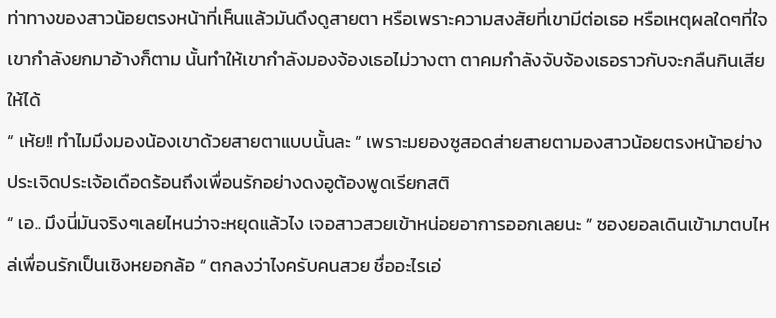ท่าทางของสาวน้อยตรงหน้าที่เห็นแล้วมันดึงดูสายตา หรือเพราะความสงสัยที่เขามีต่อเธอ หรือเหตุผลใดๆที่ใจเขากำลังยกมาอ้างก็ตาม นั้นทำให้เขากำลังมองจ้องเธอไม่วางตา ตาคมกำลังจับจ้องเธอราวกับจะกลืนกินเสียให้ได้
“ เห้ย!! ทำไมมึงมองน้องเขาด้วยสายตาแบบนั้นละ ” เพราะมยองซูสอดส่ายสายตามองสาวน้อยตรงหน้าอย่างประเจิดประเจ้อเดือดร้อนถึงเพื่อนรักอย่างดงอูต้องพูดเรียกสติ
“ เอ.. มึงนี่มันจริงๆเลยไหนว่าจะหยุดแล้วไง เจอสาวสวยเข้าหน่อยอาการออกเลยนะ ” ซองยอลเดินเข้ามาตบไหล่เพื่อนรักเป็นเชิงหยอกล้อ “ ตกลงว่าไงครับคนสวย ชื่ออะไรเอ่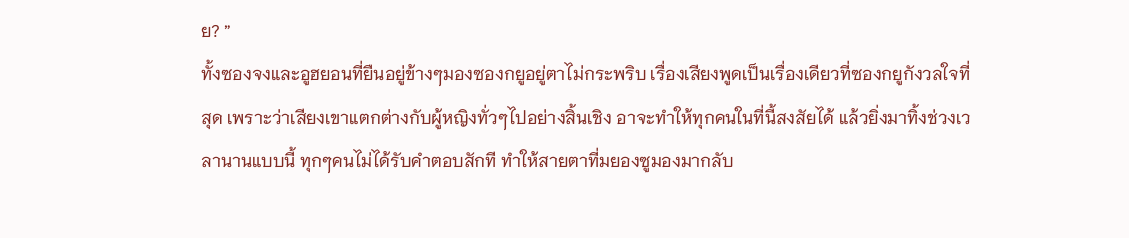ย? ”
ทั้งซองจงและอูฮยอนที่ยืนอยู่ข้างๆมองซองกยูอยู่ตาไม่กระพริบ เรื่องเสียงพูดเป็นเรื่องเดียวที่ซองกยูกังวลใจที่สุด เพราะว่าเสียงเขาแตกต่างกับผู้หญิงทั่วๆไปอย่างสิ้นเชิง อาจะทำให้ทุกคนในที่นี้สงสัยได้ แล้วยิ่งมาทิ้งช่วงเวลานานแบบนี้ ทุกๆคนไม่ได้รับคำตอบสักที ทำให้สายตาที่มยองซูมองมากลับ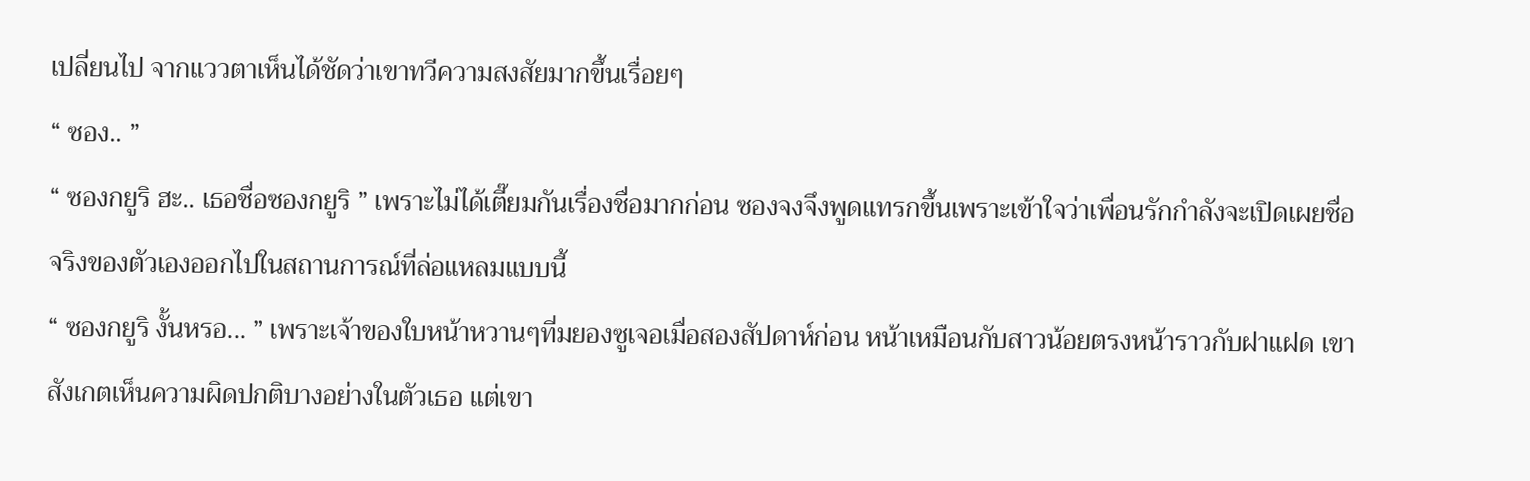เปลี่ยนไป จากแววตาเห็นได้ชัดว่าเขาทวีความสงสัยมากขึ้นเรื่อยๆ
“ ซอง.. ”
“ ซองกยูริ ฮะ.. เธอชื่อซองกยูริ ” เพราะไม่ได้เตี๊ยมกันเรื่องชื่อมากก่อน ซองจงจึงพูดแทรกขึ้นเพราะเข้าใจว่าเพื่อนรักกำลังจะเปิดเผยชื่อจริงของตัวเองออกไปในสถานการณ์ที่ล่อแหลมแบบนี้
“ ซองกยูริ งั้นหรอ... ” เพราะเจ้าของใบหน้าหวานๆที่มยองซูเจอเมื่อสองสัปดาห์ก่อน หน้าเหมือนกับสาวน้อยตรงหน้าราวกับฝาแฝด เขาสังเกตเห็นความผิดปกติบางอย่างในตัวเธอ แต่เขา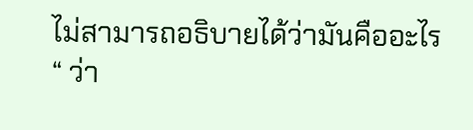ไม่สามารถอธิบายได้ว่ามันคืออะไร
“ ว่า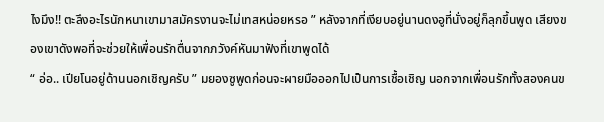ไงมึง!! ตะลึงอะไรนักหนาเขามาสมัครงานจะไม่เทสหน่อยหรอ ” หลังจากที่เงียบอยู่นานดงอูที่นั่งอยู่ก็ลุกขึ้นพูด เสียงของเขาดังพอที่จะช่วยให้เพื่อนรักตื่นจากภวังค์หันมาฟังที่เขาพูดได้
“ อ่อ.. เปียโนอยู่ด้านนอกเชิญครับ ” มยองซูพูดก่อนจะผายมือออกไปเป็นการเชื้อเชิญ นอกจากเพื่อนรักทั้งสองคนข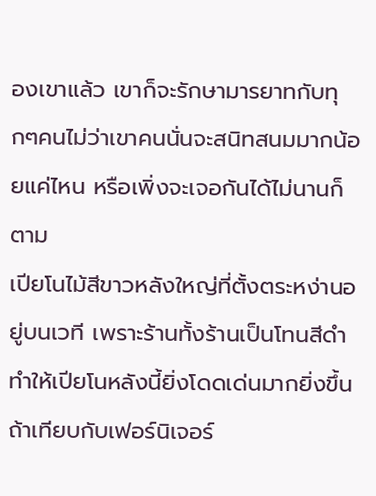องเขาแล้ว เขาก็จะรักษามารยาทกับทุกๆคนไม่ว่าเขาคนนั่นจะสนิทสนมมากน้อยแค่ไหน หรือเพิ่งจะเจอกันได้ไม่นานก็ตาม
เปียโนไม้สีขาวหลังใหญ่ที่ตั้งตระหง่านอยู่บนเวที เพราะร้านทั้งร้านเป็นโทนสีดำทำให้เปียโนหลังนี้ยิ่งโดดเด่นมากยิ่งขึ้นถ้าเทียบกับเฟอร์นิเจอร์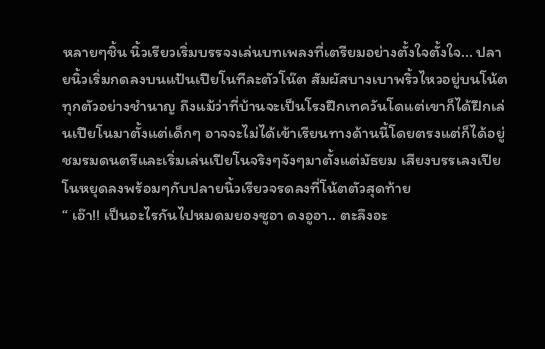หลายๆชิ้น นิ้วเรียวเริ่มบรรจงเล่นบทเพลงที่เตรียมอย่างตั้งใจตั้งใจ... ปลายนิ้วเริ่มกดลงบนแป้นเปียโนทีละตัวโน๊ต สัมผัสบางเบาพริ้วไหวอยู่บนโน้ตทุกตัวอย่างชำนาญ ถึงแม้ว่าที่บ้านจะเป็นโรงฝึกเทควันโดแต่เขาก็ได้ฝึกเล่นเปียโนมาตั้งแต่เด็กๆ อาจจะไม่ได้เข้าเรียนทางด้านนี้โดยตรงแต่ก็ได้อยู่ชมรมดนตรีและเริ่มเล่นเปียโนจริงๆจังๆมาตั้งแต่มัธยม เสียงบรรเลงเปียโนหยุดลงพร้อมๆกับปลายนิ้วเรียวจรดลงที่โน้ตตัวสุดท้าย
“ เอ๊า!! เป็นอะไรกันไปหมดมยองซูอา ดงอูอา.. ตะลึงอะ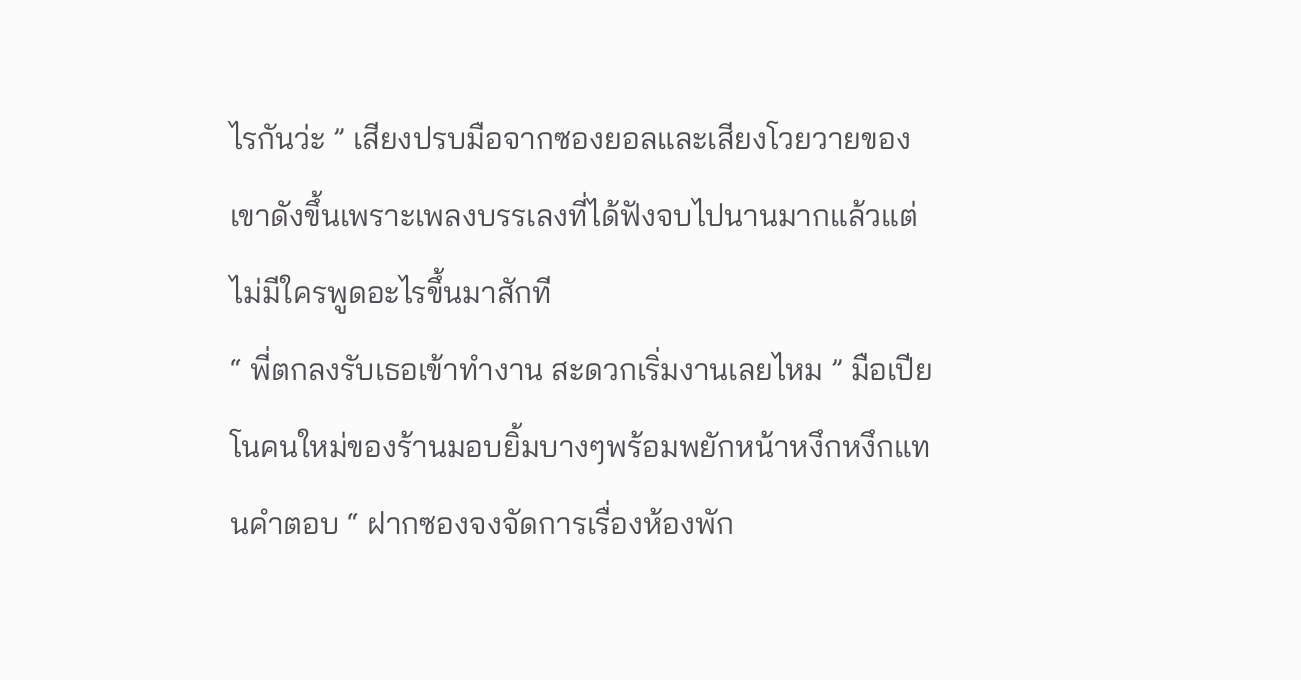ไรกันว่ะ ” เสียงปรบมือจากซองยอลและเสียงโวยวายของเขาดังขึ้นเพราะเพลงบรรเลงที่ได้ฟังจบไปนานมากแล้วแต่ไม่มีใครพูดอะไรขึ้นมาสักที
“ พี่ตกลงรับเธอเข้าทำงาน สะดวกเริ่มงานเลยไหม ” มือเปียโนคนใหม่ของร้านมอบยิ้มบางๆพร้อมพยักหน้าหงึกหงึกแทนคำตอบ “ ฝากซองจงจัดการเรื่องห้องพัก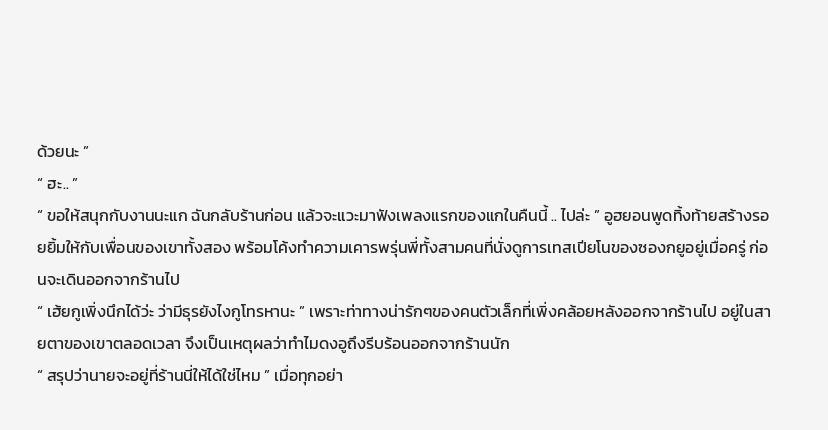ด้วยนะ ”
“ ฮะ.. ”
“ ขอให้สนุกกับงานนะแก ฉันกลับร้านก่อน แล้วจะแวะมาฟังเพลงแรกของแกในคืนนี้ .. ไปล่ะ ” อูฮยอนพูดทิ้งท้ายสร้างรอยยิ้มให้กับเพื่อนของเขาทั้งสอง พร้อมโค้งทำความเคารพรุ่นพี่ทั้งสามคนที่นั่งดูการเทสเปียโนของซองกยูอยู่เมื่อครู่ ก่อนจะเดินออกจากร้านไป
“ เฮ้ยกูเพิ่งนึกได้ว่ะ ว่ามีธุรยังไงกูโทรหานะ ” เพราะท่าทางน่ารักๆของคนตัวเล็กที่เพิ่งคล้อยหลังออกจากร้านไป อยู่ในสายตาของเขาตลอดเวลา จึงเป็นเหตุผลว่าทำไมดงอูถึงรีบร้อนออกจากร้านนัก
“ สรุปว่านายจะอยู่ที่ร้านนี่ให้ได้ใช่ไหม ” เมื่อทุกอย่า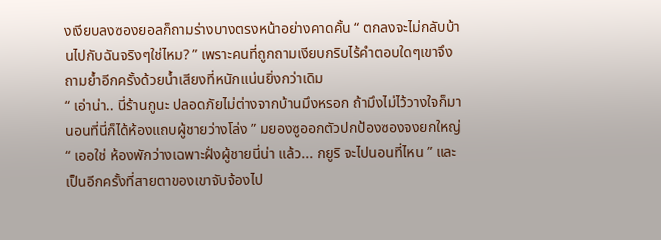งเงียบลงซองยอลก็ถามร่างบางตรงหน้าอย่างคาดคั้น “ ตกลงจะไม่กลับบ้านไปกับฉันจริงๆใช่ไหม? ” เพราะคนที่ถูกถามเงียบกริบไร้คำตอบใดๆเขาจึงถามย้ำอีกครั้งด้วยน้ำเสียงที่หนักแน่นยิ่งกว่าเดิม
“ เอ่าน่า.. นี่ร้านกูนะ ปลอดภัยไม่ต่างจากบ้านมึงหรอก ถ้ามึงไม่ไว้วางใจก็มานอนที่นี่ก็ได้ห้องแถบผู้ชายว่างโล่ง ” มยองซูออกตัวปกป้องซองจงยกใหญ่ “ เออใช่ ห้องพักว่างเฉพาะฝั่งผู้ชายนี่น่า แล้ว... กยูริ จะไปนอนที่ไหน ” และเป็นอีกครั้งที่สายตาของเขาจับจ้องไป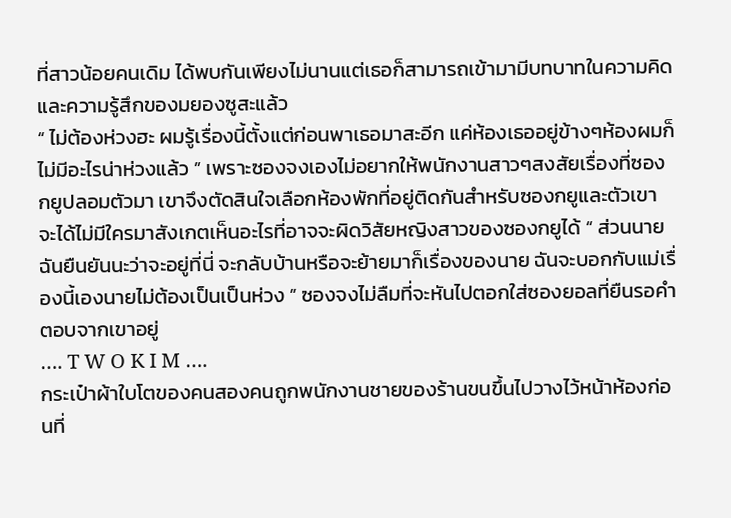ที่สาวน้อยคนเดิม ได้พบกันเพียงไม่นานแต่เธอก็สามารถเข้ามามีบทบาทในความคิดและความรู้สึกของมยองซูสะแล้ว
“ ไม่ต้องห่วงฮะ ผมรู้เรื่องนี้ตั้งแต่ก่อนพาเธอมาสะอีก แค่ห้องเธออยู่ข้างๆห้องผมก็ไม่มีอะไรน่าห่วงแล้ว ” เพราะซองจงเองไม่อยากให้พนักงานสาวๆสงสัยเรื่องที่ซองกยูปลอมตัวมา เขาจึงตัดสินใจเลือกห้องพักที่อยู่ติดกันสำหรับซองกยูและตัวเขา จะได้ไม่มีใครมาสังเกตเห็นอะไรที่อาจจะผิดวิสัยหญิงสาวของซองกยูได้ “ ส่วนนาย ฉันยืนยันนะว่าจะอยู่ที่นี่ จะกลับบ้านหรือจะย้ายมาก็เรื่องของนาย ฉันจะบอกกับแม่เรื่องนี้เองนายไม่ต้องเป็นเป็นห่วง ” ซองจงไม่ลืมที่จะหันไปตอกใส่ซองยอลที่ยืนรอคำตอบจากเขาอยู่
…. T W O K I M ….
กระเป๋าผ้าใบโตของคนสองคนถูกพนักงานชายของร้านขนขึ้นไปวางไว้หน้าห้องก่อนที่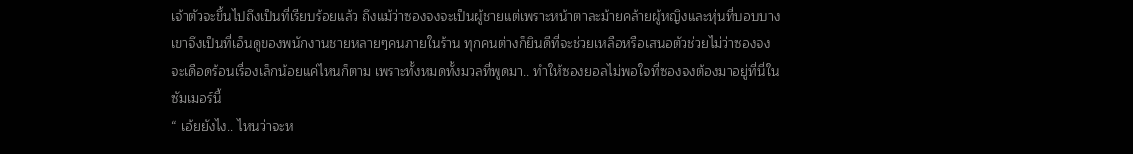เจ้าตัวจะขึ้นไปถึงเป็นที่เรียบร้อยแล้ว ถึงแม้ว่าซองจงจะเป็นผู้ชายแต่เพราะหน้าตาละม้ายคล้ายผู้หญิงและหุ่นที่บอบบาง เขาจึงเป็นที่เอ็นดูของพนักงานชายหลายๆคนภายในร้าน ทุกคนต่างก็ยินดีที่จะช่วยเหลือหรือเสนอตัวช่วยไม่ว่าซองจงจะเดือดร้อนเรื่องเล็กน้อยแค่ไหนก็ตาม เพราะทั้งหมดทั้งมวลที่พูดมา.. ทำให้ซองยอลไม่พอใจที่ซองจงต้องมาอยู่ที่นี่ในซัมเมอร์นี้
“ เอ้ยยังไง.. ไหนว่าจะห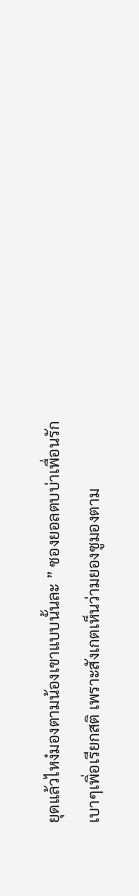ยุดแล้วไหง๋มองตามน้องเขาแบบนั้นละ ” ซองยอลตบบ่าเพื่อนรักเบาๆเพิ่อเรียกสติ เพราะสังเกตเห็นว่ามยองซูมองตาม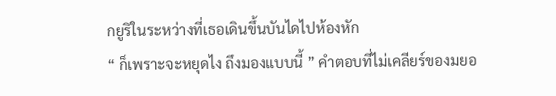กยูริในระหว่างที่เธอเดินขึ้นบันไดไปห้องหัก
“ ก็เพราะจะหยุดไง ถึงมองแบบนี้ ” คำตอบที่ไม่เคลียร์ของมยอ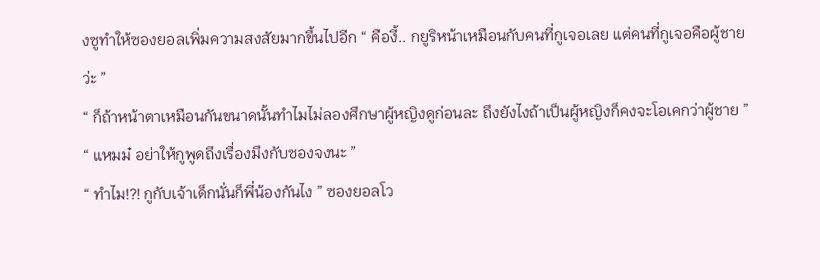งซูทำให้ซองยอลเพิ่มความสงสัยมากขึ้นไปอีก “ คืองี้.. กยูริหน้าเหมือนกับคนที่กูเจอเลย แต่คนที่กูเจอคือผู้ชายว่ะ ”
“ ก็ถ้าหน้าตาเหมือนกันขนาดนั้นทำไมไม่ลองศึกษาผู้หญิงดูก่อนละ ถึงยังไงถ้าเป็นผู้หญิงก็คงจะโอเคกว่าผู้ชาย ”
“ แหมม๋ อย่าให้กูพูดถึงเรื่องมึงกับซองจงนะ ”
“ ทำไม!?! กูกับเจ้าเด็กนั่นก็พี่น้องกันไง ” ซองยอลโว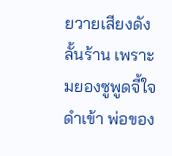ยวายเสียงดังลั้นร้าน เพราะมยองซูพูดจี้ใจดำเข้า พ่อของ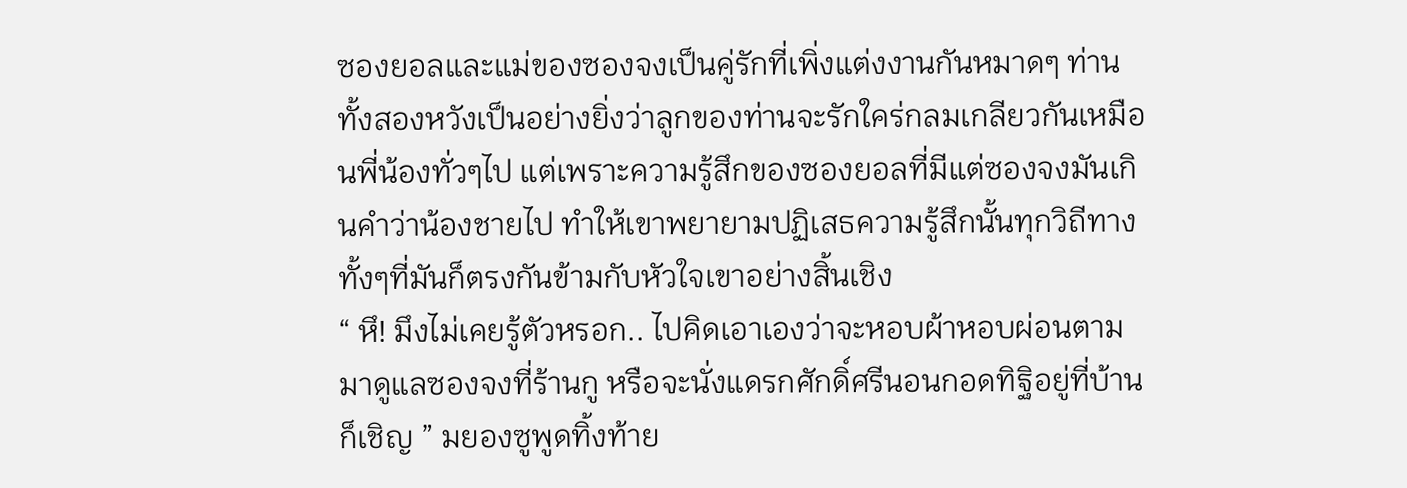ซองยอลและแม่ของซองจงเป็นคู่รักที่เพิ่งแต่งงานกันหมาดๆ ท่านทั้งสองหวังเป็นอย่างยิ่งว่าลูกของท่านจะรักใคร่กลมเกลียวกันเหมือนพี่น้องทั่วๆไป แต่เพราะความรู้สึกของซองยอลที่มีแต่ซองจงมันเกินคำว่าน้องชายไป ทำให้เขาพยายามปฏิเสธความรู้สึกนั้นทุกวิถีทาง ทั้งๆที่มันก็ตรงกันข้ามกับหัวใจเขาอย่างสิ้นเชิง
“ หึ! มึงไม่เคยรู้ตัวหรอก.. ไปคิดเอาเองว่าจะหอบผ้าหอบผ่อนตามมาดูแลซองจงที่ร้านกู หรือจะนั่งแดรกศักดิ์ศรีนอนกอดทิฐิอยู่ที่บ้านก็เชิญ ” มยองซูพูดทิ้งท้าย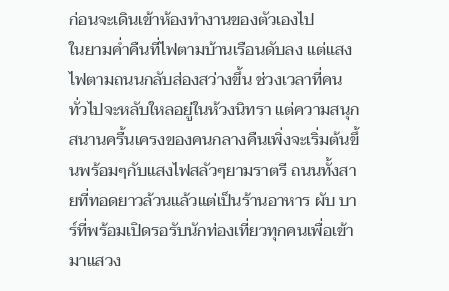ก่อนจะเดินเข้าห้องทำงานของตัวเองไป
ในยามค่ำคืนที่ไฟตามบ้านเรือนดับลง แต่แสงไฟตามถนนกลับส่องสว่างขึ้น ช่วงเวลาที่คนทั่วไปจะหลับใหลอยู่ในห้วงนิทรา แต่ความสนุกสนานครื้นเครงของคนกลางคืนเพิ่งจะเริ่มต้นขึ้นพร้อมๆกับแสงไฟสลัวๆยามราตรี ถนนทั้งสายที่ทอดยาวล้วนแล้วแต่เป็นร้านอาหาร ผับ บาร์ที่พร้อมเปิดรอรับนักท่องเที่ยวทุกคนเพื่อเข้ามาแสวง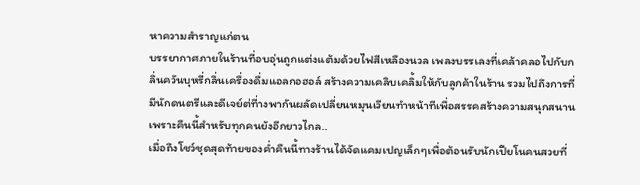หาความสำราญแก่ตน
บรรยากาศภายในร้านที่อบอุ่นถูกแต่งแต้มด้วยไฟสีเหลืองนวล เพลงบรรเลงที่เคล้าคลอไปกับกลิ่นควันบุหรี่กลิ่นเครื่องดื่มแอลกอฮอล์ สร้างความเคลิบเคลิ้มให้กับลูกค้าในร้าน รวมไปถึงการที่มีนักดนตรีและดีเจย์ต่ที่างพากันผลัดเปลี่ยนหมุนเวียนทำหน้าทีเพื่อสรรคสร้างความสนุกสนาน เพราะคืนนี้สำหรับทุกคนยังอีกยาวไกล..
เมื่อถึงโชว์ชุดสุดท้ายของค่ำคืนนี้ทางร้านได้จัดแคมเปญเล็กๆเพื่อต้อนรับนักเปียโนคนสวยที่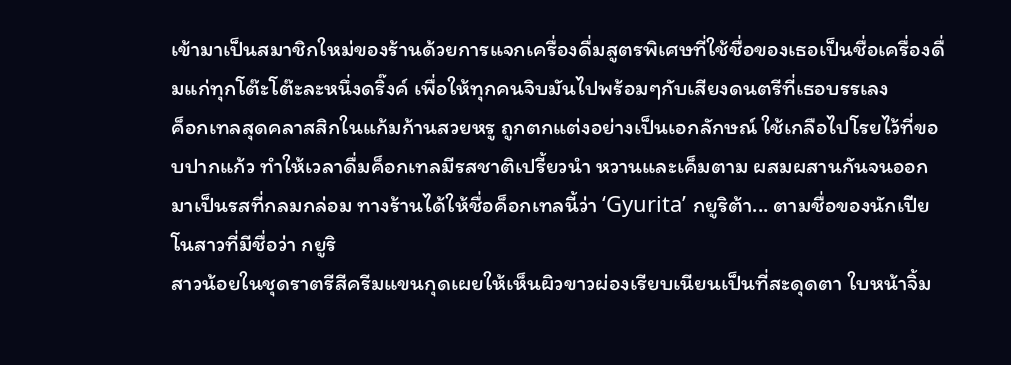เข้ามาเป็นสมาชิกใหม่ของร้านด้วยการแจกเครื่องดื่มสูตรพิเศษที่ใช้ชื่อของเธอเป็นชื่อเครื่องดื่มแก่ทุกโต๊ะโต๊ะละหนึ่งดริ๊งค์ เพื่อให้ทุกคนจิบมันไปพร้อมๆกับเสียงดนตรีที่เธอบรรเลง
ค็อกเทลสุดคลาสสิกในแก้มก้านสวยหรู ถูกตกแต่งอย่างเป็นเอกลักษณ์ ใช้เกลือไปโรยไว้ที่ขอบปากแก้ว ทำให้เวลาดื่มค็อกเทลมีรสชาติเปรี้ยวนำ หวานและเค็มตาม ผสมผสานกันจนออกมาเป็นรสที่กลมกล่อม ทางร้านได้ให้ชื่อค็อกเทลนี้ว่า ‘Gyurita’ กยูริต้า... ตามชื่อของนักเปียโนสาวที่มีชื่อว่า กยูริ
สาวน้อยในชุดราตรีสีครีมแขนกุดเผยให้เห็นผิวขาวผ่องเรียบเนียนเป็นที่สะดุดตา ใบหน้าจิ้ม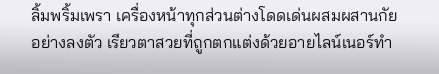ลิ้มพริ้มเพรา เครื่องหน้าทุกส่วนต่างโดดเด่นผสมผสานกัยอย่างลงตัว เรียวตาสวยที่ถูกตกแต่งด้วยอายไลน์เนอร์ทำ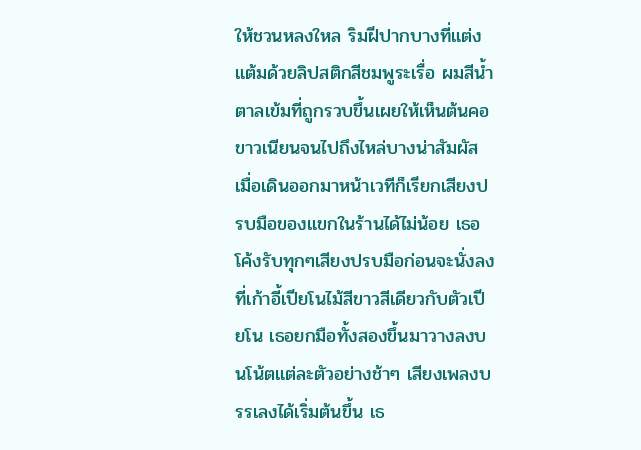ให้ชวนหลงใหล ริมฝีปากบางที่แต่งแต้มด้วยลิปสติกสีชมพูระเรื่อ ผมสีน้ำตาลเข้มที่ถูกรวบขึ้นเผยให้เห็นต้นคอขาวเนียนจนไปถึงไหล่บางน่าสัมผัส
เมื่อเดินออกมาหน้าเวทีก็เรียกเสียงปรบมือของแขกในร้านได้ไม่น้อย เธอโค้งรับทุกๆเสียงปรบมือก่อนจะนั่งลงที่เก้าอี้เปียโนไม้สีขาวสีเดียวกับตัวเปียโน เธอยกมือทั้งสองขึ้นมาวางลงบนโน้ตแต่ละตัวอย่างช้าๆ เสียงเพลงบรรเลงได้เริ่มต้นขึ้น เธ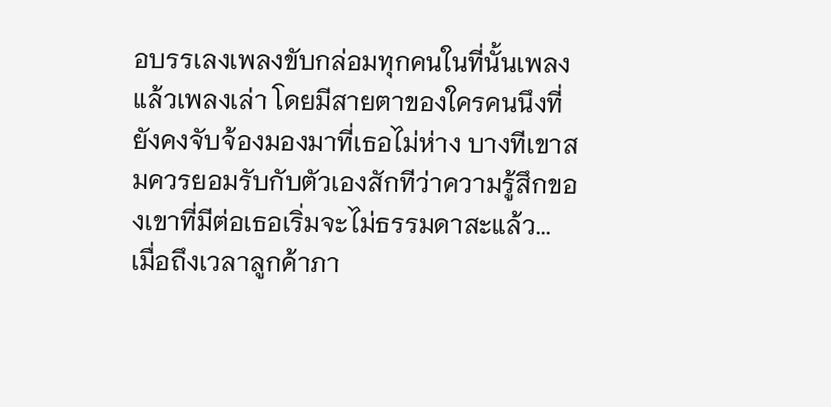อบรรเลงเพลงขับกล่อมทุกคนในที่นั้นเพลงแล้วเพลงเล่า โดยมีสายตาของใครคนนึงที่ยังคงจับจ้องมองมาที่เธอไม่ห่าง บางทีเขาสมควรยอมรับกับตัวเองสักทีว่าความรู้สึกของเขาที่มีต่อเธอเริ่มจะไม่ธรรมดาสะแล้ว...
เมื่อถึงเวลาลูกค้าภา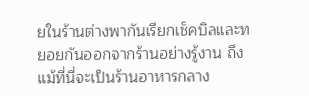ยในร้านต่างพากันเรียกเช็คบิลและทยอยกันออกจากร้านอย่างรู้งาน ถึงแม้ที่นี่จะเป็นร้านอาหารกลาง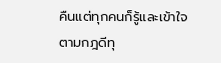คืนแต่ทุกคนก็รู้และเข้าใจตามกฎดีทุ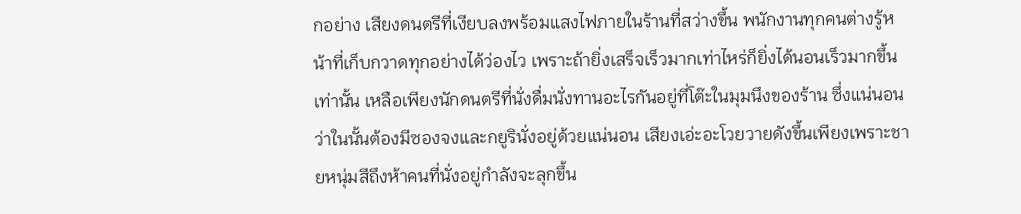กอย่าง เสียงดนตรีที่เงียบลงพร้อมแสงไฟภายในร้านที่สว่างขึ้น พนักงานทุกคนต่างรู้หน้าที่เก็บกวาดทุกอย่างได้ว่องไว เพราะถ้ายิ่งเสร็จเร็วมากเท่าไหร่ก็ยิ่งได้นอนเร็วมากขึ้นเท่านั้น เหลือเพียงนักดนตรีที่นั่งดื่มนั่งทานอะไรกันอยู่ที่โต๊ะในมุมนึงของร้าน ซึ่งแน่นอนว่าในนั้นต้องมีซองจงและกยูรินั่งอยู่ด้วยแน่นอน เสียงเอ่ะอะโวยวายดังขึ้นเพียงเพราะชายหนุ่มสีถึงห้าคนที่นั่งอยู่กำลังจะลุกขึ้น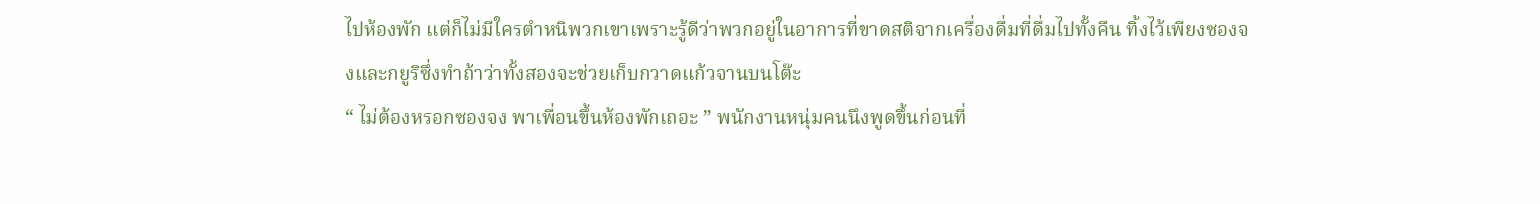ไปห้องพัก แต่ก็ไม่มีใครตำหนิพวกเขาเพราะรู้ดีว่าพวกอยู่ในอาการที่ขาดสติจากเครื่องดื่มที่ดื่มไปทั้งคืน ทิ้งไว้เพียงซองจงและกยูริซึ่งทำถ้าว่าทั้งสองจะช่วยเก็บกวาดแก้วจานบนโต๊ะ
“ ไม่ต้องหรอกซองจง พาเพื่อนขึ้นห้องพักเถอะ ” พนักงานหนุ่มคนนึงพูดขึ้นก่อนที่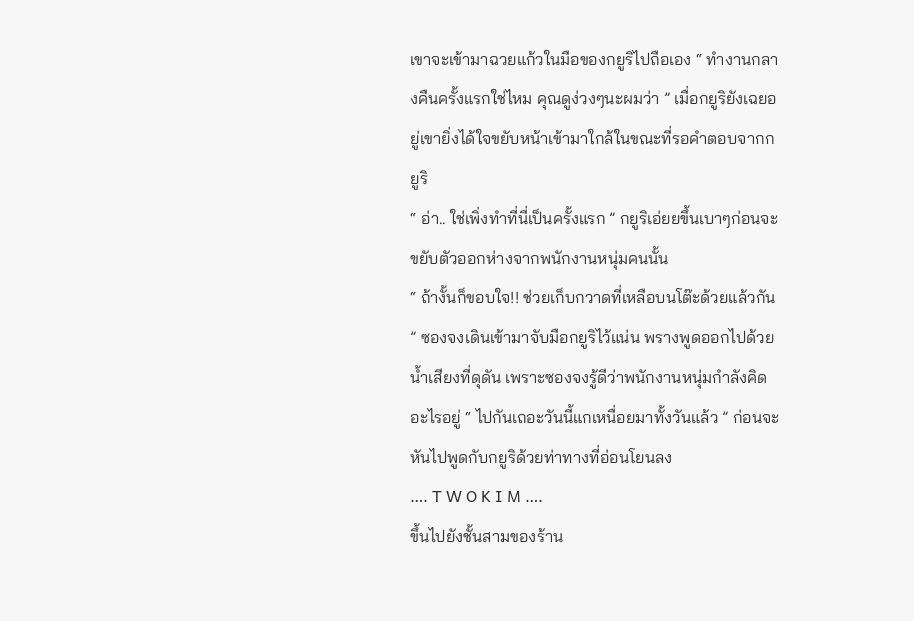เขาจะเข้ามาฉวยแก้วในมือของกยูริไปถือเอง “ ทำงานกลางคืนครั้งแรกใช่ไหม คุณดูง่วงๆนะผมว่า ” เมื่อกยูริยังเฉยอยู่เขายิ่งได้ใจขยับหน้าเข้ามาใกล้ในขณะที่รอคำตอบจากกยูริ
“ อ่า.. ใช่เพิ่งทำที่นี่เป็นครั้งแรก ” กยูริเอ่ยยขึ้นเบาๆก่อนจะขยับตัวออกห่างจากพนักงานหนุ่มคนนั้น
“ ถ้างั้นก็ขอบใจ!! ช่วยเก็บกวาดที่เหลือบนโต๊ะด้วยแล้วกัน ” ซองจงเดินเข้ามาจับมือกยูริไว้แน่น พรางพูดออกไปด้วยน้ำเสียงที่ดุดัน เพราะซองจงรู้ดีว่าพนักงานหนุ่มกำลังคิดอะไรอยู่ “ ไปกันเถอะวันนี้แกเหนื่อยมาทั้งวันแล้ว ” ก่อนจะหันไปพูดกับกยูริด้วยท่าทางที่อ่อนโยนลง
…. T W O K I M ….
ขึ้นไปยังชั้นสามของร้าน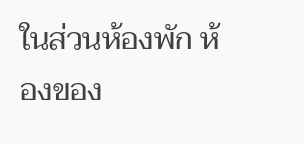ในส่วนห้องพัก ห้องของ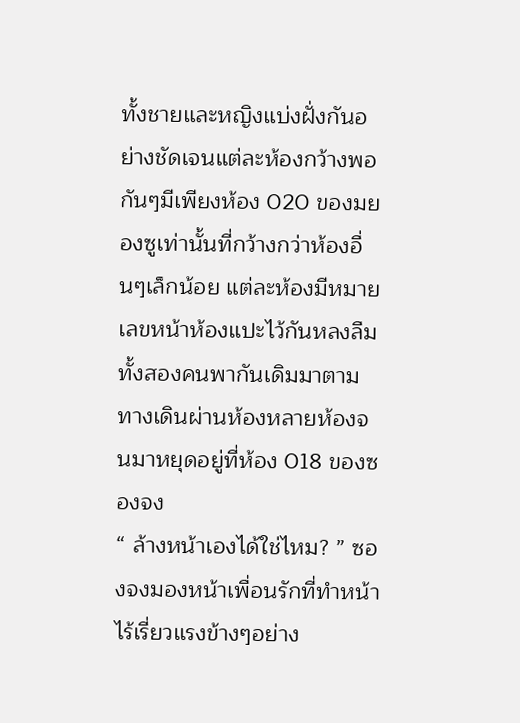ทั้งชายและหญิงแบ่งฝั่งกันอย่างชัดเจนแต่ละห้องกว้างพอกันๆมีเพียงห้อง 020 ของมยองซูเท่านั้นที่กว้างกว่าห้องอื่นๆเล็กน้อย แต่ละห้องมีหมายเลขหน้าห้องแปะไว้กันหลงลืม ทั้งสองคนพากันเดิมมาตามทางเดินผ่านห้องหลายห้องจนมาหยุดอยู่ที่ห้อง 018 ของซองจง
“ ล้างหน้าเองได้ใช่ไหม? ” ซองจงมองหน้าเพื่อนรักที่ทำหน้าไร้เรี่ยวแรงข้างๆอย่าง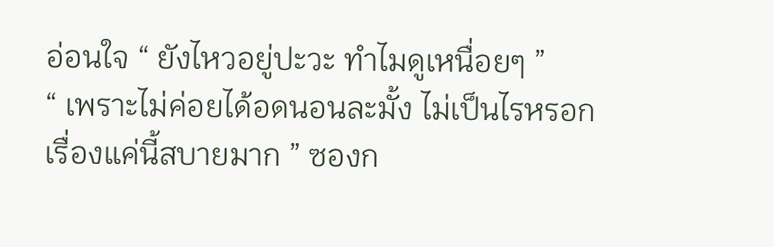อ่อนใจ “ ยังไหวอยู่ปะวะ ทำไมดูเหนื่อยๆ ”
“ เพราะไม่ค่อยได้อดนอนละมั้ง ไม่เป็นไรหรอกเรื่องแค่นี้สบายมาก ” ซองก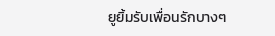ยูยิ้มรับเพื่อนรักบางๆ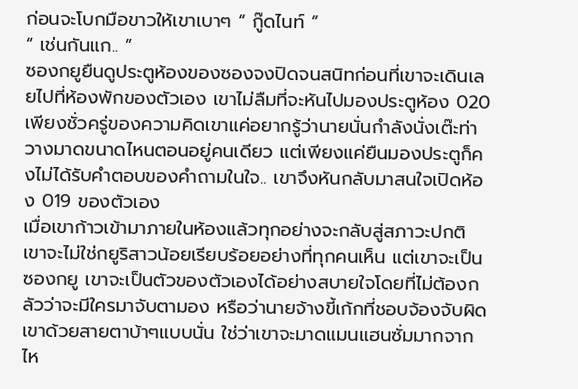ก่อนจะโบกมือขาวให้เขาเบาๆ “ กู๊ดไนท์ ”
“ เช่นกันแก.. ”
ซองกยูยืนดูประตูห้องของซองจงปิดจนสนิทก่อนที่เขาจะเดินเลยไปที่ห้องพักของตัวเอง เขาไม่ลืมที่จะหันไปมองประตูห้อง 020 เพียงชั่วครู่ของความคิดเขาแค่อยากรู้ว่านายนั่นกำลังนั่งเต๊ะท่าวางมาดขนาดไหนตอนอยู่คนเดียว แต่เพียงแค่ยืนมองประตูก็คงไม่ได้รับคำตอบของคำถามในใจ.. เขาจึงหันกลับมาสนใจเปิดห้อง 019 ของตัวเอง
เมื่อเขาก้าวเข้ามาภายในห้องแล้วทุกอย่างจะกลับสู่สภาวะปกติ เขาจะไม่ใช่กยูริสาวน้อยเรียบร้อยอย่างที่ทุกคนเห็น แต่เขาจะเป็นซองกยู เขาจะเป็นตัวของตัวเองได้อย่างสบายใจโดยที่ไม่ต้องกลัวว่าจะมีใครมาจับตามอง หรือว่านายจ้างขี้เก้กที่ชอบจ้องจับผิดเขาด้วยสายตาบ้าๆแบบนั่น ใช่ว่าเขาจะมาดแมนแฮนซั่มมากจากไห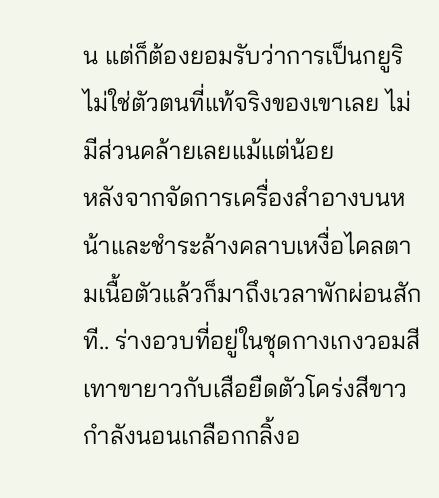น แต่ก็ต้องยอมรับว่าการเป็นกยูริไม่ใช่ตัวตนที่แท้จริงของเขาเลย ไม่มีส่วนคล้ายเลยแม้แต่น้อย
หลังจากจัดการเครื่องสำอางบนหน้าและชำระล้างคลาบเหงื่อไคลตามเนื้อตัวแล้วก็มาถึงเวลาพักผ่อนสักที.. ร่างอวบที่อยู่ในชุดกางเกงวอมสีเทาขายาวกับเสือยืดตัวโคร่งสีขาว กำลังนอนเกลือกกลิ้งอ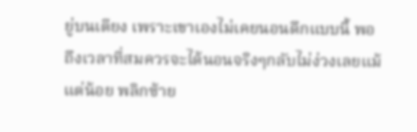ยู่บนเตียง เพราะเขาเองไม่เคยนอนดึกแบบนี้ พอถึงเวลาที่สมควรจะได้นอนจริงๆกลับไม่ง่วงเลยแม้แต่น้อย พลิกซ้าย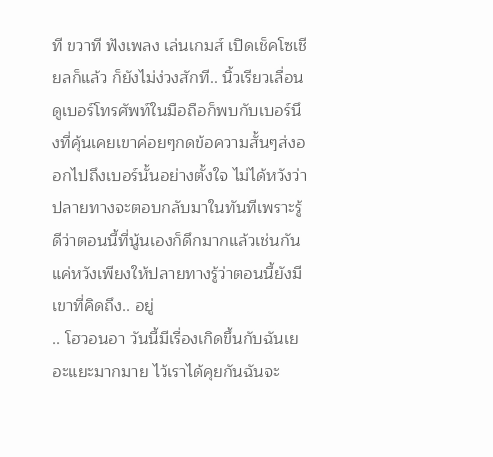ที ขวาที ฟังเพลง เล่นเกมส์ เปิดเช็คโซเชียลก็แล้ว ก็ยังไม่ง่วงสักที.. นิ้วเรียวเลื่อนดูเบอร์โทรศัพท์ในมือถือก็พบกับเบอร์นึงที่คุ้นเคยเขาค่อยๆกดข้อความสั้นๆส่งออกไปถึงเบอร์นั้นอย่างตั้งใจ ไม่ได้หวังว่าปลายทางจะตอบกลับมาในทันทีเพราะรู้ดีว่าตอนนี้ที่นู้นเองก็ดึกมากแล้วเช่นกัน แค่หวังเพียงให้ปลายทางรู้ว่าตอนนี้ยังมีเขาที่คิดถึง.. อยู่
.. โฮวอนอา วันนี้มีเรื่องเกิดขึ้นกับฉันเยอะแยะมากมาย ไว้เราได้คุยกันฉันจะ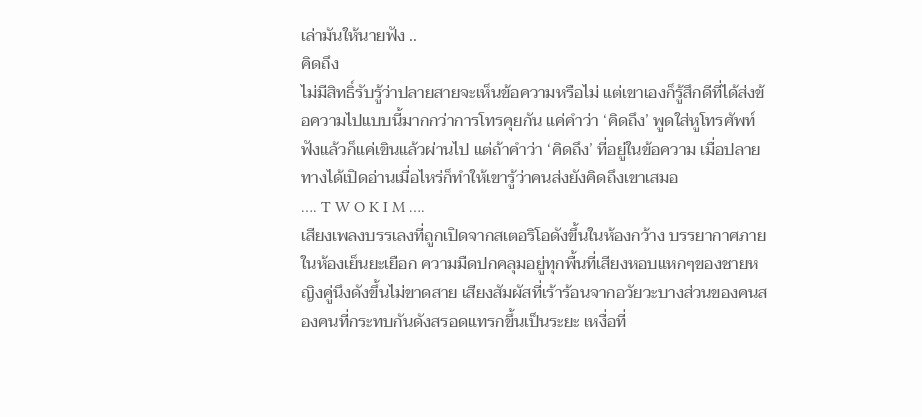เล่ามันให้นายฟัง ..
คิดถึง
ไม่มีสิทธิ์รับรู้ว่าปลายสายจะเห็นข้อความหรือไม่ แต่เขาเองก็รู้สึกดีที่ได้ส่งข้อความไปแบบนี้มากกว่าการโทรคุยกัน แค่คำว่า ‘คิดถึง’ พูดใส่หูโทรศัพท์ฟังแล้วก็แค่เขินแล้วผ่านไป แต่ถ้าคำว่า ‘คิดถึง’ ที่อยู่ในข้อความ เมื่อปลายทางได้เปิดอ่านเมื่อไหร่ก็ทำให้เขารู้ว่าคนส่งยังคิดถึงเขาเสมอ
…. T W O K I M ….
เสียงเพลงบรรเลงที่ถูกเปิดจากสเตอริโอดังขึ้นในห้องกว้าง บรรยากาศภายในห้องเย็นยะเยือก ความมืดปกคลุมอยู่ทุกพื้นที่เสียงหอบแหกๆของชายหญิงคู่นึงดังขึ้นไม่ขาดสาย เสียงสัมผัสที่เร้าร้อนจากอวัยวะบางส่วนของคนสองคนที่กระทบกันดังสรอดแทรกขึ้นเป็นระยะ เหงื่อที่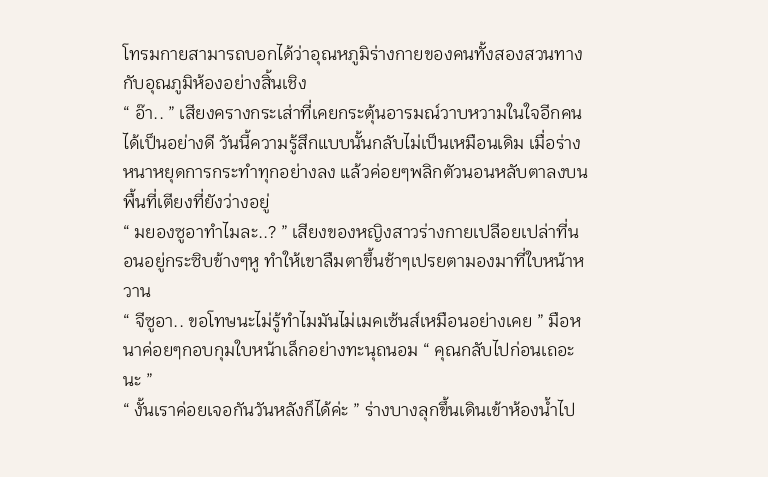โทรมกายสามารถบอกได้ว่าอุณหภูมิร่างกายของคนทั้งสองสวนทางกับอุณภูมิห้องอย่างสิ้นเชิง
“ อ๊า.. ” เสียงครางกระเส่าที่เคยกระตุ้นอารมณ์วาบหวามในใจอีกคนได้เป็นอย่างดี วันนี้ความรู้สึกแบบนั้นกลับไม่เป็นเหมือนเดิม เมื่อร่างหนาหยุดการกระทำทุกอย่างลง แล้วค่อยๆพลิกตัวนอนหลับตาลงบนพื้นที่เตียงที่ยังว่างอยู่
“ มยองซูอาทำไมละ..? ” เสียงของหญิงสาวร่างกายเปลีอยเปล่าที่นอนอยู่กระซิบข้างๆหู ทำให้เขาลืมตาขึ้นช้าๆเปรยตามองมาที่ใบหน้าหวาน
“ จีซูอา.. ขอโทษนะไม่รู้ทำไมมันไม่เมคเซ้นส์เหมือนอย่างเคย ” มือหนาค่อยๆกอบกุมใบหน้าเล็กอย่างทะนุถนอม “ คุณกลับไปก่อนเถอะนะ ”
“ งั้นเราค่อยเจอกันวันหลังก็ได้ค่ะ ” ร่างบางลุกขึ้นเดินเข้าห้องน้ำไป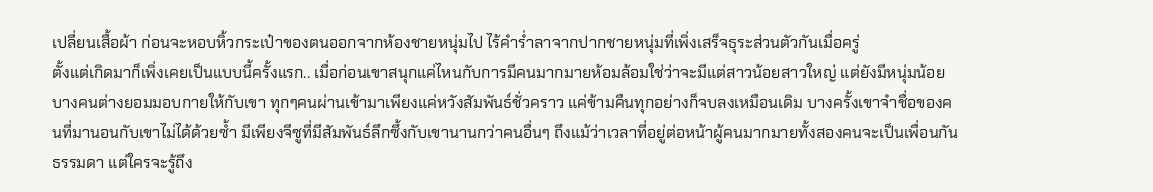เปลี่ยนเสื้อผ้า ก่อนจะหอบหิ้วกระเป๋าของตนออกจากห้องชายหนุ่มไป ไร้คำร่ำลาจากปากชายหนุ่มที่เพิ่งเสร็จธุระส่วนตัวกันเมื่อครู่
ตั้งแต่เกิดมาก็เพิ่งเคยเป็นแบบนี้ครั้งแรก.. เมื่อก่อนเขาสนุกแค่ไหนกับการมีคนมากมายห้อมล้อมใช่ว่าจะมีแต่สาวน้อยสาวใหญ่ แต่ยังมีหนุ่มน้อยบางคนต่างยอมมอบกายให้กับเขา ทุกๆคนผ่านเข้ามาเพียงแค่หวังสัมพันธ์ชั่วคราว แค่ข้ามคืนทุกอย่างก็จบลงเหมือนเดิม บางครั้งเขาจำชื่อของคนที่มานอนกับเขาไม่ได้ด้วยซ้ำ มีเพียงจีซูที่มีสัมพันธ์ลึกซึ้งกับเขานานกว่าคนอื่นๆ ถึงแม้ว่าเวลาที่อยู่ต่อหน้าผู้คนมากมายทั้งสองคนจะเป็นเพื่อนกันธรรมดา แต่ใครจะรู้ถึง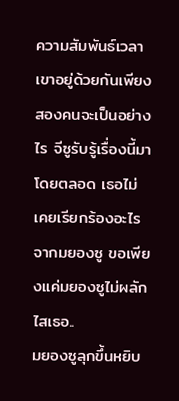ความสัมพันธ์เวลาเขาอยู่ด้วยกันเพียงสองคนจะเป็นอย่างไร จีซูรับรู้เรื่องนี้มาโดยตลอด เธอไม่เคยเรียกร้องอะไรจากมยองซู ขอเพียงแค่มยองซูไม่ผลักไสเธอ..
มยองซูลุกขึ้นหยิบ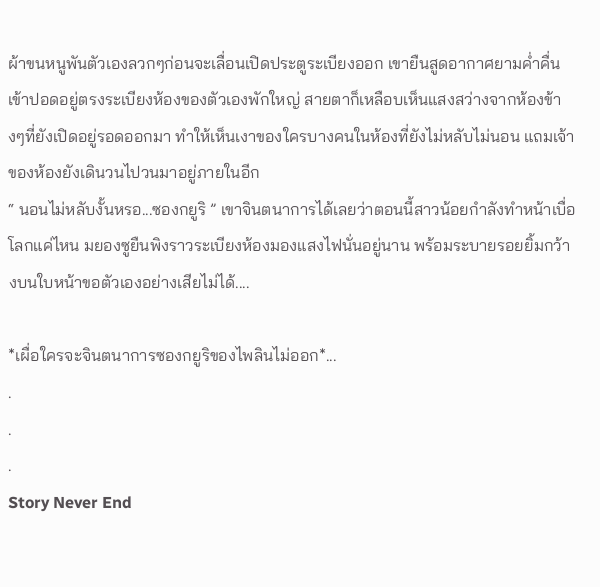ผ้าขนหนูพันตัวเองลวกๆก่อนจะเลื่อนเปิดประตูระเบียงออก เขายืนสูดอากาศยามค่ำคื่นเข้าปอดอยู่ตรงระเบียงห้องของตัวเองพักใหญ่ สายตาก็เหลือบเห็นแสงสว่างจากห้องข้างๆที่ยังเปิดอยู่รอดออกมา ทำให้เห็นเงาของใครบางคนในห้องที่ยังไม่หลับไม่นอน แถมเจ้าของห้องยังเดินวนไปวนมาอยู่ภายในอีก
“ นอนไม่หลับงั้นหรอ...ซองกยูริ ” เขาจินตนาการได้เลยว่าตอนนี้สาวน้อยกำลังทำหน้าเบื่อโลกแค่ไหน มยองซูยืนพิงราวระเบียงห้องมองแสงไฟนั่นอยู่นาน พร้อมระบายรอยยิ้มกว้างบนใบหน้าขอตัวเองอย่างเสียไม่ได้....

*เผื่อใครจะจินตนาการซองกยูริของไพลินไม่ออก*...
.
.
.
Story Never End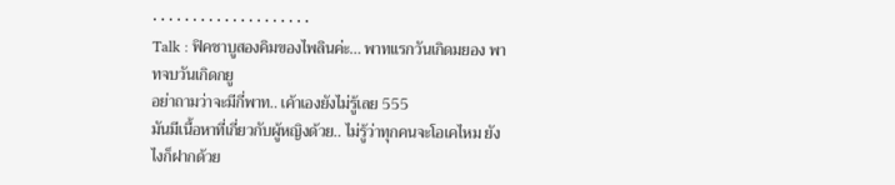• • • • • • • • • • • • • • • • • • • •
Talk : ฟิคชาบูสองคิมของไพลินค่ะ... พาทแรกวันเกิดมยอง พาทจบวันเกิดกยู
อย่าถามว่าจะมีกี่พาท.. เค้าเองยังไม่รู้เลย 555
มันมีเนื้อหาที่เกี่ยวกับผู้หญิงด้วย.. ไม่รู้ว่าทุกคนจะโอเคไหม ยังไงก็ฝากด้วย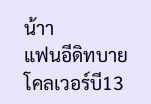น้าา
แฟนอีดิทบาย โคลเวอร์บี13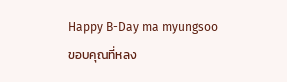Happy B-Day ma myungsoo
ขอบคุณที่หลง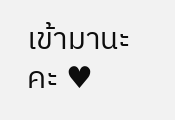เข้ามานะคะ ♥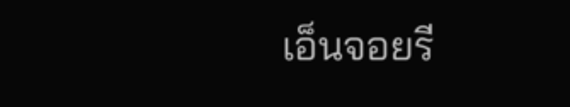เอ็นจอยรี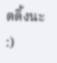ดดิ้งนะ :)